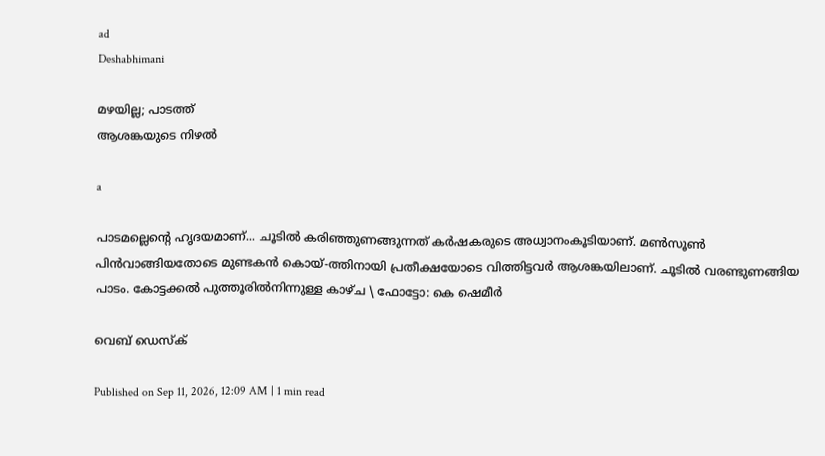ad
Deshabhimani

മഴയില്ല; പാടത്ത്
ആശങ്കയുടെ നിഴല്‍

a

പാടമല്ലെന്റെ ഹൃദയമാണ്... ചൂടില്‍ കരിഞ്ഞുണങ്ങുന്നത് കര്‍ഷകരുടെ അധ്വാനംകൂടിയാണ്. മണ്‍സൂണ്‍ പിന്‍വാങ്ങിയതോടെ മുണ്ടകന്‍ കൊയ്-ത്തിനായി പ്രതീക്ഷയോടെ വിത്തിട്ടവര്‍ ആശങ്കയിലാണ്. ചൂടില്‍ വരണ്ടുണങ്ങിയ പാടം. കോട്ടക്കല്‍ പുത്തൂരില്‍നിന്നുള്ള കാഴ്ച \ ഫോട്ടോ: കെ ഷെമീര്‍

വെബ് ഡെസ്ക്

Published on Sep 11, 2026, 12:09 AM | 1 min read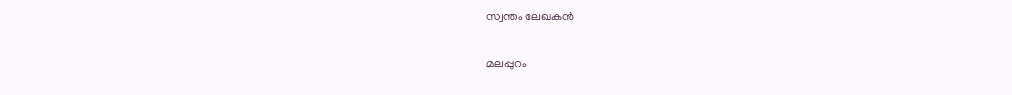സ്വന്തം ലേഖകന്‍

മലപ്പുറം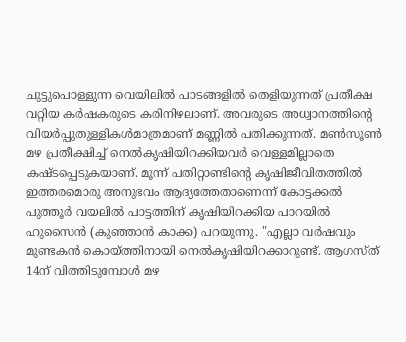ചുട്ടുപൊള്ളുന്ന വെയിലില്‍ പാടങ്ങളില്‍ തെളിയുന്നത് പ്രതീക്ഷ വറ്റിയ കര്‍ഷകരുടെ കരിനിഴലാണ്. അവരുടെ അധ്വാനത്തിന്റെ വിയര്‍പ്പുതുള്ളികള്‍മാത്രമാണ് മണ്ണില്‍ പതിക്കുന്നത്. മണ്‍സൂണ്‍ മഴ പ്രതീക്ഷിച്ച് നെല്‍കൃഷിയിറക്കിയവര്‍ വെള്ളമില്ലാതെ കഷ്ടപ്പെടുകയാണ്. മൂന്ന് പതിറ്റാണ്ടിന്റെ കൃഷിജീവിതത്തില്‍ ഇത്തരമൊരു അനുഭവം ആദ്യത്തേതാണെന്ന് കോട്ടക്കല്‍ പുത്തൂര്‍ വയലില്‍ പാട്ടത്തിന് കൃഷിയിറക്കിയ പാറയില്‍ ഹുസൈന്‍ (കുഞ്ഞാന്‍ കാക്ക) പറയുന്നു. "എല്ലാ വര്‍ഷവും മുണ്ടകന്‍ കൊയ്‌ത്തിനായി നെല്‍കൃഷിയിറക്കാറുണ്ട്. ആഗസ്ത് 14ന് വിത്തിടുമ്പോള്‍ മഴ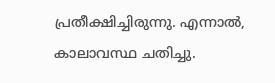പ്രതീക്ഷിച്ചിരുന്നു. എന്നാല്‍, കാലാവസ്ഥ ചതിച്ചു.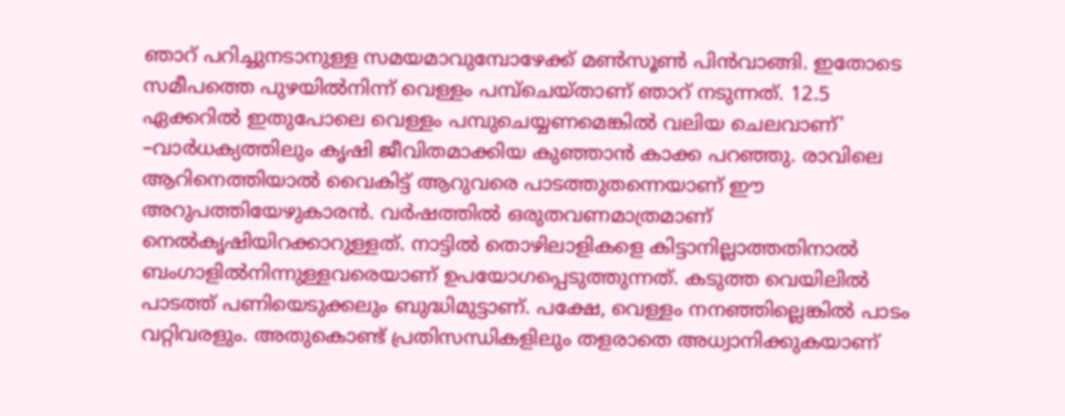ഞാറ് പറിച്ചുനടാനുള്ള സമയമാവുമ്പോഴേക്ക് മണ്‍സൂണ്‍ പിന്‍വാങ്ങി. ഇതോടെ സമീപത്തെ പുഴയില്‍നിന്ന് വെള്ളം പമ്പ്ചെയ്താണ് ഞാറ് നടുന്നത്. 12.5 ഏക്കറില്‍ ഇതുപോലെ വെള്ളം പമ്പുചെയ്യണമെങ്കില്‍ വലിയ ചെലവാണ്' –വാര്‍ധക്യത്തിലും കൃഷി ജീവിതമാക്കിയ കുഞ്ഞാന്‍ കാക്ക പറഞ്ഞു. രാവിലെ ആറിനെത്തിയാല്‍ വൈകിട്ട് ആറുവരെ പാടത്തുതന്നെയാണ് ഈ അറുപത്തിയേഴുകാരന്‍. വര്‍ഷത്തില്‍ ഒരുതവണമാത്രമാണ് നെല്‍കൃഷിയിറക്കാറുള്ളത്. നാട്ടില്‍ തൊഴിലാളികളെ കിട്ടാനില്ലാത്തതിനാല്‍ ബംഗാളില്‍നിന്നുള്ളവരെയാണ് ഉപയോഗപ്പെടുത്തുന്നത്. കടുത്ത വെയിലില്‍ പാടത്ത് പണിയെടുക്കലും ബുദ്ധിമുട്ടാണ്. പക്ഷേ, വെള്ളം നനഞ്ഞില്ലെങ്കില്‍ പാടം വറ്റിവരളും. അതുകൊണ്ട് പ്രതിസന്ധികളിലും തളരാതെ അധ്വാനിക്കുകയാണ്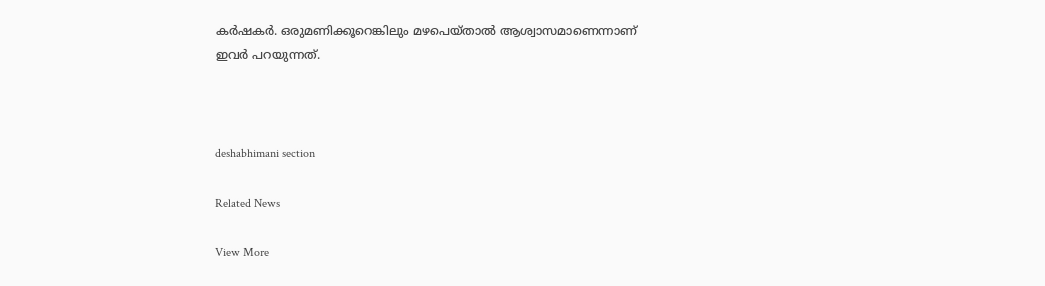കര്‍ഷകര്‍. ഒരുമണിക്കൂറെങ്കിലും മഴപെയ്താല്‍ ആശ്വാസമാണെന്നാണ് ഇവര്‍ പറയുന്നത്.



deshabhimani section

Related News

View More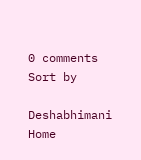0 comments
Sort by

Deshabhimani
Home